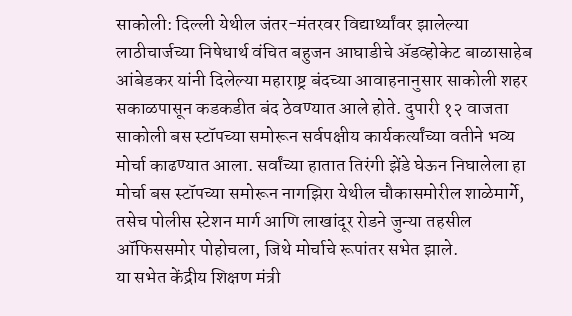साकोली: दिल्ली येथील जंतर-मंतरवर विद्यार्थ्यांवर झालेल्या लाठीचार्जच्या निषेधार्थ वंचित बहुजन आघाडीचे ॲडव्होकेट बाळासाहेब आंबेडकर यांनी दिलेल्या महाराष्ट्र बंदच्या आवाहनानुसार साकोली शहर सकाळपासून कडकडीत बंद ठेवण्यात आले होते. दुपारी १२ वाजता साकोली बस स्टॉपच्या समोरून सर्वपक्षीय कार्यकर्त्यांच्या वतीने भव्य मोर्चा काढण्यात आला. सर्वांच्या हातात तिरंगी झेंडे घेऊन निघालेला हा मोर्चा बस स्टॉपच्या समोरून नागझिरा येथील चौकासमोरील शाळेमार्गे, तसेच पोलीस स्टेशन मार्ग आणि लाखांदूर रोडने जुन्या तहसील ऑफिससमोर पोहोचला, जिथे मोर्चाचे रूपांतर सभेत झाले.
या सभेत केंद्रीय शिक्षण मंत्री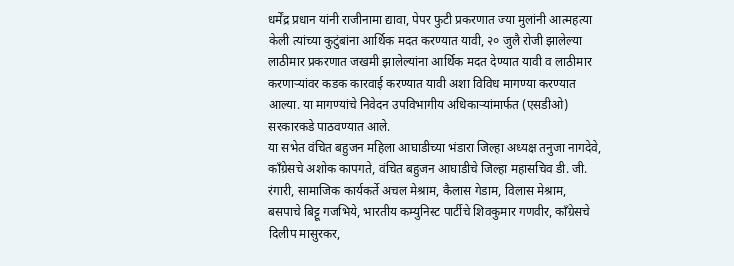धर्मेंद्र प्रधान यांनी राजीनामा द्यावा, पेपर फुटी प्रकरणात ज्या मुलांनी आत्महत्या केली त्यांच्या कुटुंबांना आर्थिक मदत करण्यात यावी, २० जुलै रोजी झालेल्या लाठीमार प्रकरणात जखमी झालेल्यांना आर्थिक मदत देण्यात यावी व लाठीमार करणाऱ्यांवर कडक कारवाई करण्यात यावी अशा विविध मागण्या करण्यात आल्या. या मागण्यांचे निवेदन उपविभागीय अधिकाऱ्यांमार्फत (एसडीओ) सरकारकडे पाठवण्यात आले.
या सभेत वंचित बहुजन महिला आघाडीच्या भंडारा जिल्हा अध्यक्ष तनुजा नागदेवे, काँग्रेसचे अशोक कापगते, वंचित बहुजन आघाडीचे जिल्हा महासचिव डी. जी. रंगारी, सामाजिक कार्यकर्ते अचल मेश्राम, कैलास गेडाम, विलास मेश्राम, बसपाचे बिट्टू गजभिये, भारतीय कम्युनिस्ट पार्टीचे शिवकुमार गणवीर, काँग्रेसचे दिलीप मासुरकर,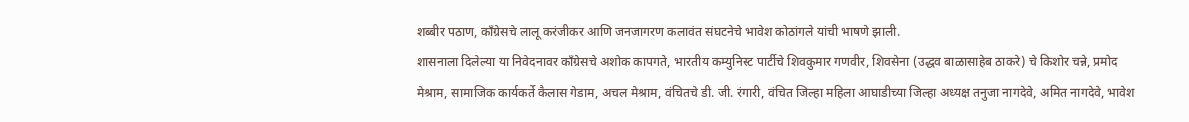शब्बीर पठाण, काँग्रेसचे लालू करंजीकर आणि जनजागरण कलावंत संघटनेचे भावेश कोठांगले यांची भाषणे झाली.
शासनाला दिलेल्या या निवेदनावर काँग्रेसचे अशोक कापगते, भारतीय कम्युनिस्ट पार्टीचे शिवकुमार गणवीर, शिवसेना (उद्धव बाळासाहेब ठाकरे) चे किशोर चन्ने, प्रमोद मेश्राम, सामाजिक कार्यकर्ते कैलास गेडाम, अचल मेश्राम, वंचितचे डी. जी. रंगारी, वंचित जिल्हा महिला आघाडीच्या जिल्हा अध्यक्ष तनुजा नागदेवे, अमित नागदेवे, भावेश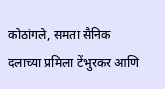कोठांगले, समता सैनिक दलाच्या प्रमिला टेंभुरकर आणि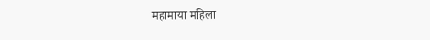महामाया महिला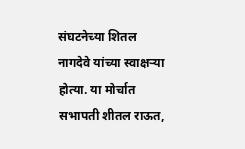संघटनेच्या शितल नागदेवे यांच्या स्वाक्षऱ्या होत्या. या मोर्चात सभापती शीतल राऊत,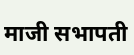माजी सभापती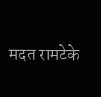मदत रामटेके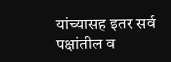यांच्यासह इतर सर्व पक्षांतील व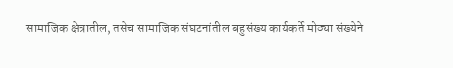सामाजिक क्षेत्रातील, तसेच सामाजिक संघटनांतील बहुसंख्य कार्यकर्ते मोठ्या संख्येने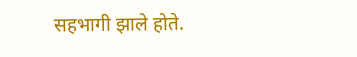सहभागी झाले होते.